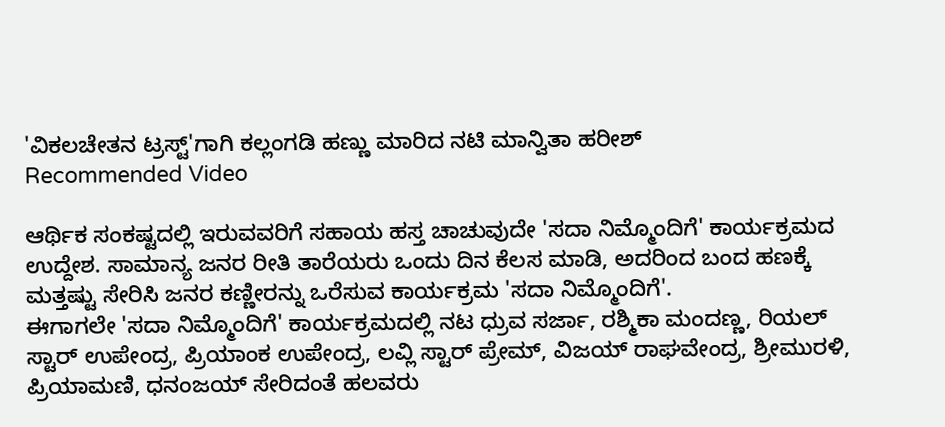'ವಿಕಲಚೇತನ ಟ್ರಸ್ಟ್'ಗಾಗಿ ಕಲ್ಲಂಗಡಿ ಹಣ್ಣು ಮಾರಿದ ನಟಿ ಮಾನ್ವಿತಾ ಹರೀಶ್
Recommended Video

ಆರ್ಥಿಕ ಸಂಕಷ್ಟದಲ್ಲಿ ಇರುವವರಿಗೆ ಸಹಾಯ ಹಸ್ತ ಚಾಚುವುದೇ 'ಸದಾ ನಿಮ್ಮೊಂದಿಗೆ' ಕಾರ್ಯಕ್ರಮದ ಉದ್ದೇಶ. ಸಾಮಾನ್ಯ ಜನರ ರೀತಿ ತಾರೆಯರು ಒಂದು ದಿನ ಕೆಲಸ ಮಾಡಿ, ಅದರಿಂದ ಬಂದ ಹಣಕ್ಕೆ ಮತ್ತಷ್ಟು ಸೇರಿಸಿ ಜನರ ಕಣ್ಣೀರನ್ನು ಒರೆಸುವ ಕಾರ್ಯಕ್ರಮ 'ಸದಾ ನಿಮ್ಮೊಂದಿಗೆ'.
ಈಗಾಗಲೇ 'ಸದಾ ನಿಮ್ಮೊಂದಿಗೆ' ಕಾರ್ಯಕ್ರಮದಲ್ಲಿ ನಟ ಧ್ರುವ ಸರ್ಜಾ, ರಶ್ಮಿಕಾ ಮಂದಣ್ಣ, ರಿಯಲ್ ಸ್ಟಾರ್ ಉಪೇಂದ್ರ, ಪ್ರಿಯಾಂಕ ಉಪೇಂದ್ರ, ಲವ್ಲಿ ಸ್ಟಾರ್ ಪ್ರೇಮ್, ವಿಜಯ್ ರಾಘವೇಂದ್ರ, ಶ್ರೀಮುರಳಿ, ಪ್ರಿಯಾಮಣಿ, ಧನಂಜಯ್ ಸೇರಿದಂತೆ ಹಲವರು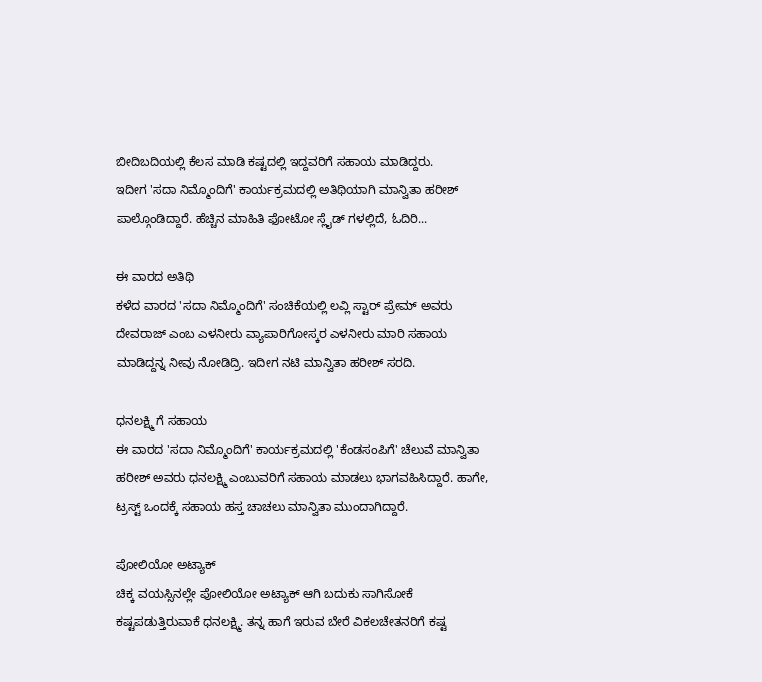ಬೀದಿಬದಿಯಲ್ಲಿ ಕೆಲಸ ಮಾಡಿ ಕಷ್ಟದಲ್ಲಿ ಇದ್ದವರಿಗೆ ಸಹಾಯ ಮಾಡಿದ್ದರು.
ಇದೀಗ 'ಸದಾ ನಿಮ್ಮೊಂದಿಗೆ' ಕಾರ್ಯಕ್ರಮದಲ್ಲಿ ಅತಿಥಿಯಾಗಿ ಮಾನ್ವಿತಾ ಹರೀಶ್ ಪಾಲ್ಗೊಂಡಿದ್ದಾರೆ. ಹೆಚ್ಚಿನ ಮಾಹಿತಿ ಫೋಟೋ ಸ್ಲೈಡ್ ಗಳಲ್ಲಿದೆ, ಓದಿರಿ...

ಈ ವಾರದ ಅತಿಥಿ
ಕಳೆದ ವಾರದ 'ಸದಾ ನಿಮ್ಮೊಂದಿಗೆ' ಸಂಚಿಕೆಯಲ್ಲಿ ಲವ್ಲಿ ಸ್ಟಾರ್ ಪ್ರೇಮ್ ಅವರು ದೇವರಾಜ್ ಎಂಬ ಎಳನೀರು ವ್ಯಾಪಾರಿಗೋಸ್ಕರ ಎಳನೀರು ಮಾರಿ ಸಹಾಯ ಮಾಡಿದ್ದನ್ನ ನೀವು ನೋಡಿದ್ರಿ. ಇದೀಗ ನಟಿ ಮಾನ್ವಿತಾ ಹರೀಶ್ ಸರದಿ.

ಧನಲಕ್ಷ್ಮಿ ಗೆ ಸಹಾಯ
ಈ ವಾರದ 'ಸದಾ ನಿಮ್ಮೊಂದಿಗೆ' ಕಾರ್ಯಕ್ರಮದಲ್ಲಿ 'ಕೆಂಡಸಂಪಿಗೆ' ಚೆಲುವೆ ಮಾನ್ವಿತಾ ಹರೀಶ್ ಅವರು ಧನಲಕ್ಷ್ಮಿ ಎಂಬುವರಿಗೆ ಸಹಾಯ ಮಾಡಲು ಭಾಗವಹಿಸಿದ್ದಾರೆ. ಹಾಗೇ, ಟ್ರಸ್ಟ್ ಒಂದಕ್ಕೆ ಸಹಾಯ ಹಸ್ತ ಚಾಚಲು ಮಾನ್ವಿತಾ ಮುಂದಾಗಿದ್ದಾರೆ.

ಪೋಲಿಯೋ ಅಟ್ಯಾಕ್
ಚಿಕ್ಕ ವಯಸ್ಸಿನಲ್ಲೇ ಪೋಲಿಯೋ ಅಟ್ಯಾಕ್ ಆಗಿ ಬದುಕು ಸಾಗಿಸೋಕೆ ಕಷ್ಟಪಡುತ್ತಿರುವಾಕೆ ಧನಲಕ್ಷ್ಮಿ. ತನ್ನ ಹಾಗೆ ಇರುವ ಬೇರೆ ವಿಕಲಚೇತನರಿಗೆ ಕಷ್ಟ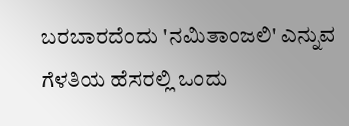ಬರಬಾರದೆಂದು 'ನಮಿತಾಂಜಲಿ' ಎನ್ನುವ ಗೆಳತಿಯ ಹೆಸರಲ್ಲಿ ಒಂದು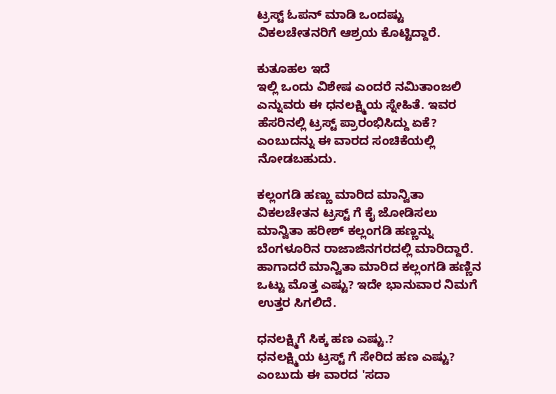ಟ್ರಸ್ಟ್ ಓಪನ್ ಮಾಡಿ ಒಂದಷ್ಟು ವಿಕಲಚೇತನರಿಗೆ ಆಶ್ರಯ ಕೊಟ್ಟಿದ್ದಾರೆ.

ಕುತೂಹಲ ಇದೆ
ಇಲ್ಲಿ ಒಂದು ವಿಶೇಷ ಎಂದರೆ ನಮಿತಾಂಜಲಿ ಎನ್ನುವರು ಈ ಧನಲಕ್ಷ್ಮಿಯ ಸ್ನೇಹಿತೆ. ಇವರ ಹೆಸರಿನಲ್ಲಿ ಟ್ರಸ್ಟ್ ಪ್ರಾರಂಭಿಸಿದ್ದು ಏಕೆ? ಎಂಬುದನ್ನು ಈ ವಾರದ ಸಂಚಿಕೆಯಲ್ಲಿ ನೋಡಬಹುದು.

ಕಲ್ಲಂಗಡಿ ಹಣ್ಣು ಮಾರಿದ ಮಾನ್ವಿತಾ
ವಿಕಲಚೇತನ ಟ್ರಸ್ಟ್ ಗೆ ಕೈ ಜೋಡಿಸಲು ಮಾನ್ವಿತಾ ಹರೀಶ್ ಕಲ್ಲಂಗಡಿ ಹಣ್ಣನ್ನು ಬೆಂಗಳೂರಿನ ರಾಜಾಜಿನಗರದಲ್ಲಿ ಮಾರಿದ್ದಾರೆ. ಹಾಗಾದರೆ ಮಾನ್ವಿತಾ ಮಾರಿದ ಕಲ್ಲಂಗಡಿ ಹಣ್ಣಿನ ಒಟ್ಟು ಮೊತ್ತ ಎಷ್ಟು? ಇದೇ ಭಾನುವಾರ ನಿಮಗೆ ಉತ್ತರ ಸಿಗಲಿದೆ.

ಧನಲಕ್ಷ್ಮಿಗೆ ಸಿಕ್ಕ ಹಣ ಎಷ್ಟು.?
ಧನಲಕ್ಷ್ಮಿಯ ಟ್ರಸ್ಟ್ ಗೆ ಸೇರಿದ ಹಣ ಎಷ್ಟು? ಎಂಬುದು ಈ ವಾರದ 'ಸದಾ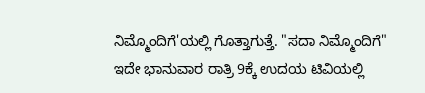ನಿಮ್ಮೊಂದಿಗೆ'ಯಲ್ಲಿ ಗೊತ್ತಾಗುತ್ತೆ. "ಸದಾ ನಿಮ್ಮೊಂದಿಗೆ" ಇದೇ ಭಾನುವಾರ ರಾತ್ರಿ 9ಕ್ಕೆ ಉದಯ ಟಿವಿಯಲ್ಲಿ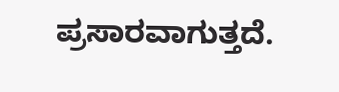ಪ್ರಸಾರವಾಗುತ್ತದೆ.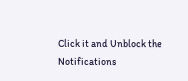Click it and Unblock the Notifications